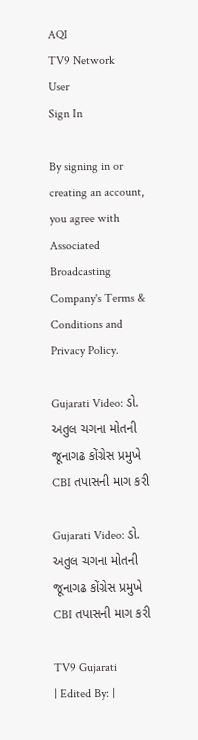AQI
TV9 Network
User
Sign In

By signing in or creating an account, you agree with Associated Broadcasting Company's Terms & Conditions and Privacy Policy.

Gujarati Video: ડો. અતુલ ચગના મોતની જૂનાગઢ કોંગ્રેસ પ્રમુખે CBI તપાસની માગ કરી

Gujarati Video: ડો. અતુલ ચગના મોતની જૂનાગઢ કોંગ્રેસ પ્રમુખે CBI તપાસની માગ કરી

TV9 Gujarati
| Edited By: |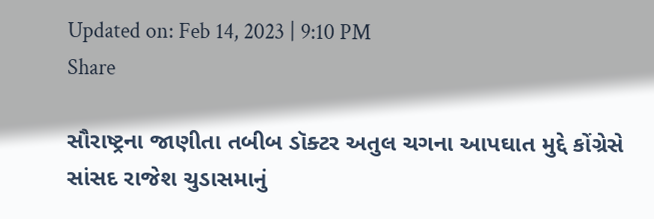Updated on: Feb 14, 2023 | 9:10 PM
Share

સૌરાષ્ટ્રના જાણીતા તબીબ ડૉક્ટર અતુલ ચગના આપઘાત મુદ્દે કોંગ્રેસે સાંસદ રાજેશ ચુડાસમાનું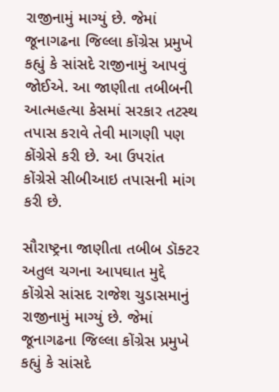રાજીનામું માગ્યું છે. જેમાં જૂનાગઢના જિલ્લા કોંગ્રેસ પ્રમુખે કહ્યું કે સાંસદે રાજીનામું આપવું જોઈએ. આ જાણીતા તબીબની આત્મહત્યા કેસમાં સરકાર તટસ્થ તપાસ કરાવે તેવી માગણી પણ કોંગ્રેસે કરી છે. આ ઉપરાંત કોંગ્રેસે સીબીઆઇ તપાસની માંગ કરી છે.

સૌરાષ્ટ્રના જાણીતા તબીબ ડૉક્ટર અતુલ ચગના આપઘાત મુદ્દે કોંગ્રેસે સાંસદ રાજેશ ચુડાસમાનું રાજીનામું માગ્યું છે. જેમાં જૂનાગઢના જિલ્લા કોંગ્રેસ પ્રમુખે કહ્યું કે સાંસદે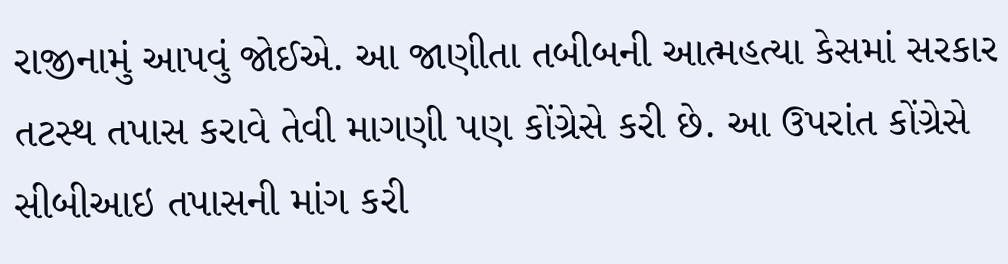રાજીનામું આપવું જોઈએ. આ જાણીતા તબીબની આત્મહત્યા કેસમાં સરકાર તટસ્થ તપાસ કરાવે તેવી માગણી પણ કોંગ્રેસે કરી છે. આ ઉપરાંત કોંગ્રેસે સીબીઆઇ તપાસની માંગ કરી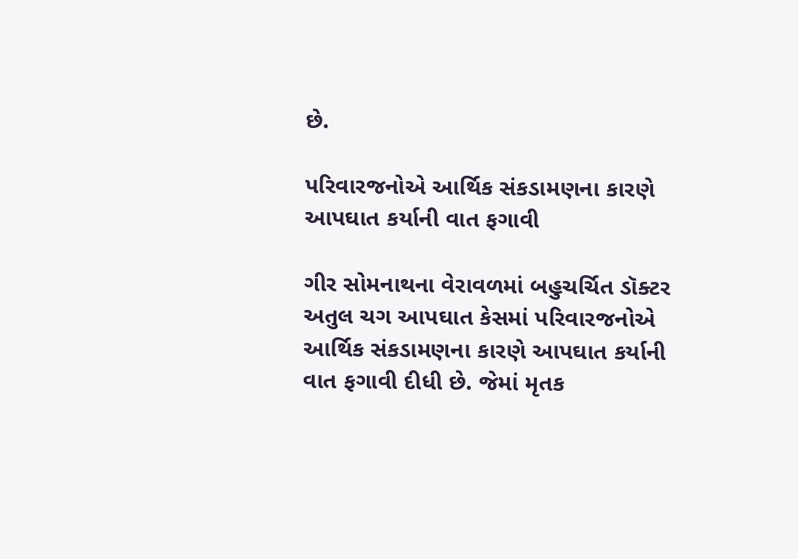છે.

પરિવારજનોએ આર્થિક સંકડામણના કારણે આપઘાત કર્યાની વાત ફગાવી

ગીર સોમનાથના વેરાવળમાં બહુચર્ચિત ડૉક્ટર અતુલ ચગ આપઘાત કેસમાં પરિવારજનોએ આર્થિક સંકડામણના કારણે આપઘાત કર્યાની વાત ફગાવી દીધી છે. જેમાં મૃતક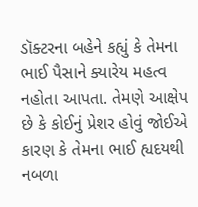ડૉક્ટરના બહેને કહ્યું કે તેમના ભાઈ પૈસાને ક્યારેય મહત્વ નહોતા આપતા. તેમણે આક્ષેપ છે કે કોઈનું પ્રેશર હોવું જોઈએ કારણ કે તેમના ભાઈ હ્યદયથી નબળા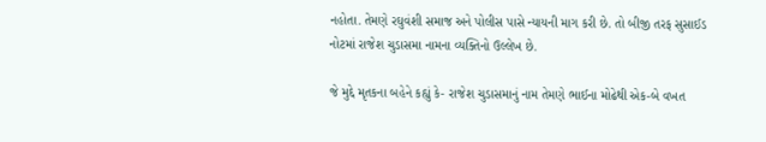નહોતા. તેમણે રઘુવંશી સમાજ અને પોલીસ પાસે ન્યાયની માગ કરી છે. તો બીજી તરફ સુસાઈડ નોટમાં રાજેશ ચુડાસમા નામના વ્યક્તિનો ઉલ્લેખ છે.

જે મુદ્દે મૃતકના બહેને કહ્યું કે- રાજેશ ચુડાસમાનું નામ તેમણે ભાઈના મોઢેથી એક-બે વખત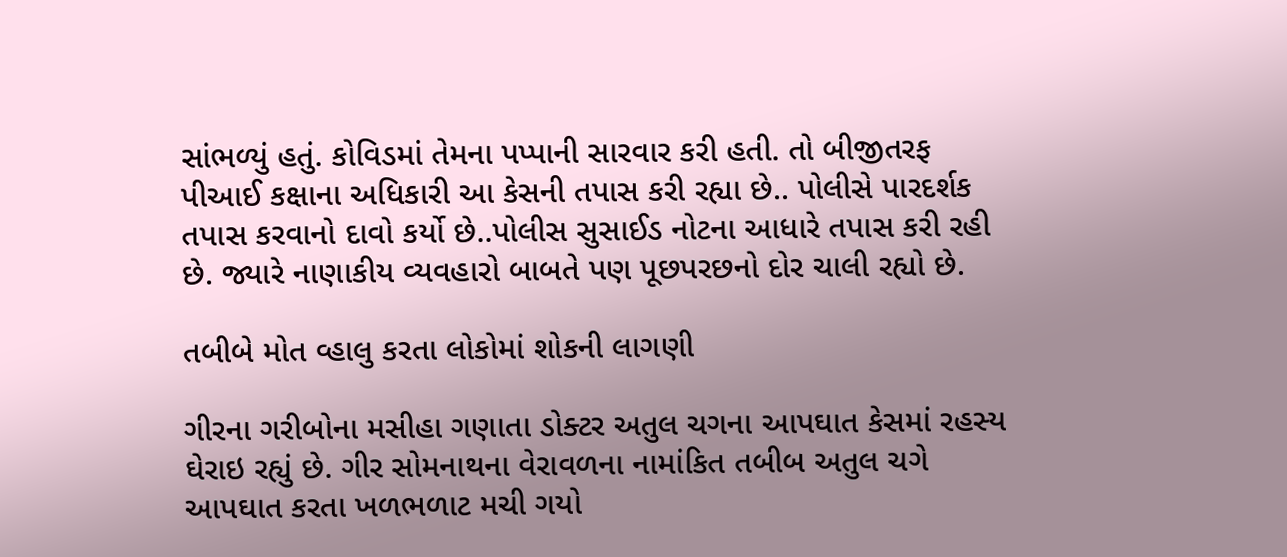સાંભળ્યું હતું. કોવિડમાં તેમના પપ્પાની સારવાર કરી હતી. તો બીજીતરફ પીઆઈ કક્ષાના અધિકારી આ કેસની તપાસ કરી રહ્યા છે.. પોલીસે પારદર્શક તપાસ કરવાનો દાવો કર્યો છે..પોલીસ સુસાઈડ નોટના આધારે તપાસ કરી રહી છે. જ્યારે નાણાકીય વ્યવહારો બાબતે પણ પૂછપરછનો દોર ચાલી રહ્યો છે.

તબીબે મોત વ્હાલુ કરતા લોકોમાં શોકની લાગણી

ગીરના ગરીબોના મસીહા ગણાતા ડોક્ટર અતુલ ચગના આપઘાત કેસમાં રહસ્ય ઘેરાઇ રહ્યું છે. ગીર સોમનાથના વેરાવળના નામાંકિત તબીબ અતુલ ચગે આપઘાત કરતા ખળભળાટ મચી ગયો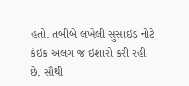હતો. તબીબે લખેલી સુસાઇડ નોટે કંઇક અલગ જ ઇશારો કરી રહી છે. સૌથી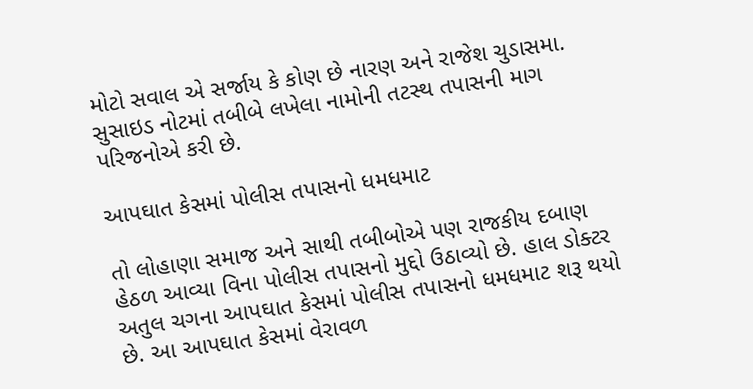મોટો સવાલ એ સર્જાય કે કોણ છે નારણ અને રાજેશ ચુડાસમા. સુસાઇડ નોટમાં તબીબે લખેલા નામોની તટસ્થ તપાસની માગ પરિજનોએ કરી છે.

આપઘાત કેસમાં પોલીસ તપાસનો ધમધમાટ

તો લોહાણા સમાજ અને સાથી તબીબોએ પણ રાજકીય દબાણ હેઠળ આવ્યા વિના પોલીસ તપાસનો મુદ્દો ઉઠાવ્યો છે. હાલ ડોક્ટર અતુલ ચગના આપઘાત કેસમાં પોલીસ તપાસનો ધમધમાટ શરૂ થયો છે. આ આપઘાત કેસમાં વેરાવળ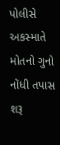પોલીસે અકસ્માતે મોતનો ગુનો નોંધી તપાસ શરૂ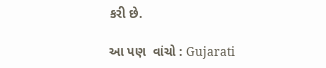કરી છે.

આ પણ  વાંચો : Gujarati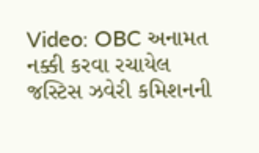Video: OBC અનામત નક્કી કરવા રચાયેલ જસ્ટિસ ઝવેરી કમિશનની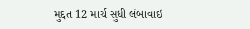મુદ્દત 12 માર્ચ સુધી લંબાવાઇ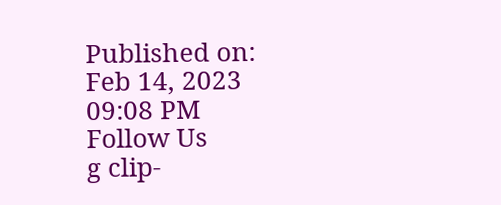Published on: Feb 14, 2023 09:08 PM
Follow Us
g clip-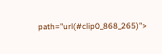path="url(#clip0_868_265)">